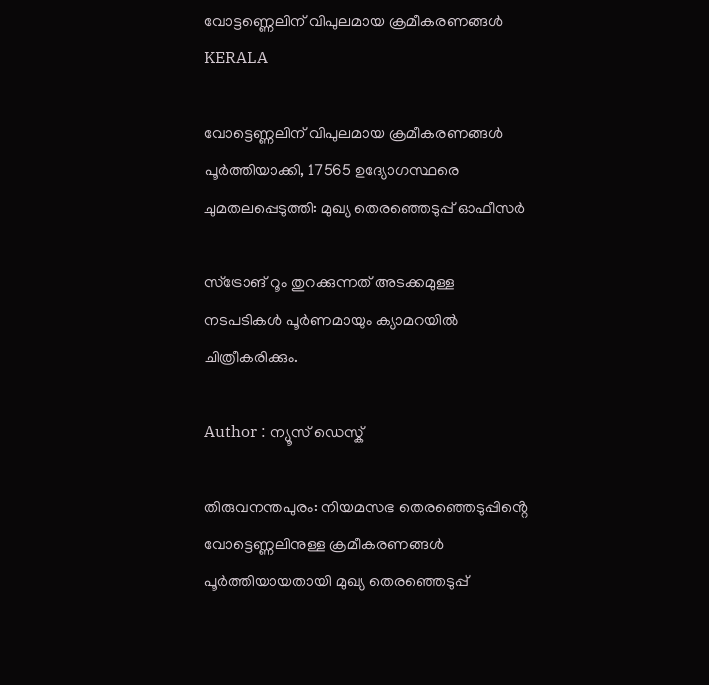വോട്ടണ്ണെലിന് വിപുലമായ ക്രമീകരണങ്ങൾ
KERALA

വോട്ടെണ്ണലിന് വിപുലമായ ക്രമീകരണങ്ങൾ പൂർത്തിയാക്കി, 17565 ഉദ്യോഗസ്ഥരെ ചുമതലപ്പെടുത്തി: മുഖ്യ തെരഞ്ഞെടുപ്പ് ഓഫീസർ

സ്ട്രോങ് റൂം തുറക്കുന്നത് അടക്കമുള്ള നടപടികൾ പൂർണമായും ക്യാമറയിൽ ചിത്രീകരിക്കും.

Author : ന്യൂസ് ഡെസ്ക്

തിരുവനന്തപുരം: നിയമസഭ തെരഞ്ഞെടുപ്പിൻ്റെ വോട്ടെണ്ണലിനുള്ള ക്രമീകരണങ്ങൾ പൂർത്തിയായതായി മുഖ്യ തെരഞ്ഞെടുപ്പ്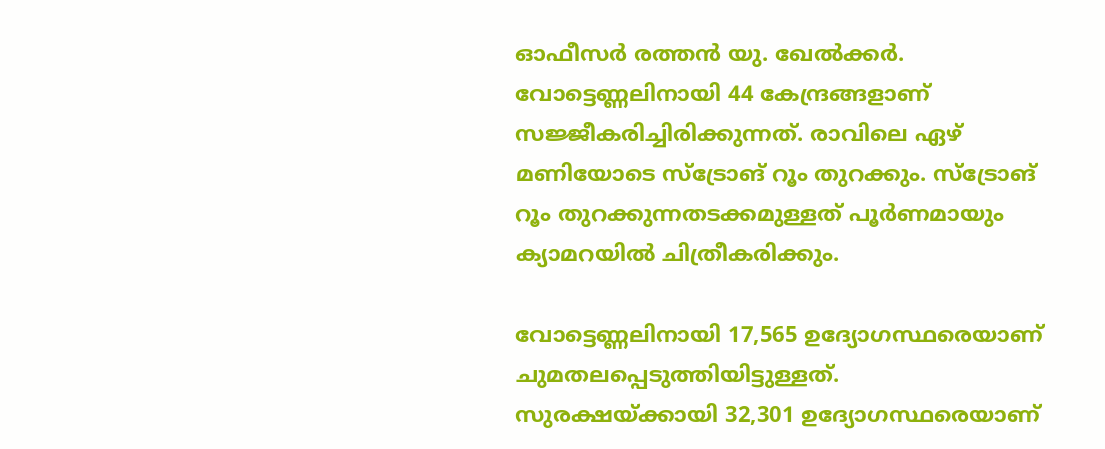ഓഫീസർ രത്തൻ യു. ഖേൽക്കർ. വോട്ടെണ്ണലിനായി 44 കേന്ദ്രങ്ങളാണ് സജ്ജീകരിച്ചിരിക്കുന്നത്. രാവിലെ ഏഴ് മണിയോടെ സ്ട്രോങ് റൂം തുറക്കും. സ്ട്രോങ് റൂം തുറക്കുന്നതടക്കമുള്ളത് പൂർണമായും ക്യാമറയിൽ ചിത്രീകരിക്കും.

വോട്ടെണ്ണലിനായി 17,565 ഉദ്യോഗസ്ഥരെയാണ് ചുമതലപ്പെടുത്തിയിട്ടുള്ളത്. സുരക്ഷയ്ക്കായി 32,301 ഉദ്യോഗസ്ഥരെയാണ്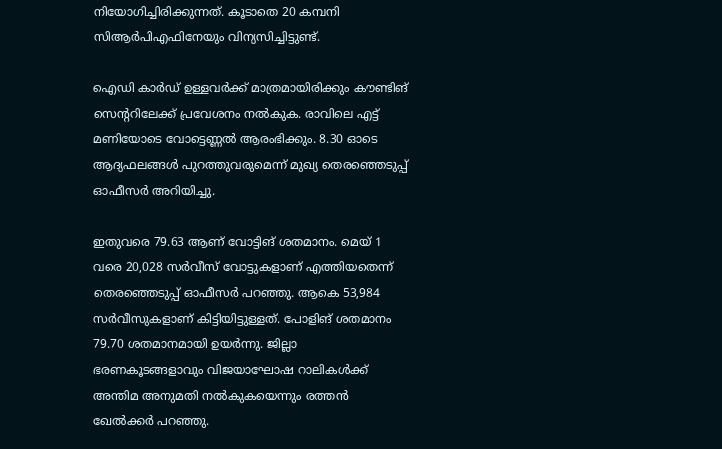നിയോഗിച്ചിരിക്കുന്നത്. കൂടാതെ 20 കമ്പനി സിആർപിഎഫിനേയും വിന്യസിച്ചിട്ടുണ്ട്.

ഐഡി കാർഡ് ഉള്ളവർക്ക് മാത്രമായിരിക്കും കൗണ്ടിങ് സെൻ്ററിലേക്ക് പ്രവേശനം നൽകുക. രാവിലെ എട്ട് മണിയോടെ വോട്ടെണ്ണൽ ആരംഭിക്കും. 8.30 ഓടെ ആദ്യഫലങ്ങൾ പുറത്തുവരുമെന്ന് മുഖ്യ തെരഞ്ഞെടുപ്പ് ഓഫീസർ അറിയിച്ചു.

ഇതുവരെ 79.63 ആണ് വോട്ടിങ് ശതമാനം. മെയ് 1 വരെ 20,028 സർവീസ് വോട്ടുകളാണ് എത്തിയതെന്ന് തെരഞ്ഞെടുപ്പ് ഓഫീസർ പറഞ്ഞു. ആകെ 53,984 സർവീസുകളാണ് കിട്ടിയിട്ടുള്ളത്. പോളിങ് ശതമാനം 79.70 ശതമാനമായി ഉയർന്നു. ജില്ലാ ഭരണകൂടങ്ങളാവും വിജയാഘോഷ റാലികൾക്ക് അന്തിമ അനുമതി നൽകുകയെന്നും രത്തൻ ഖേൽക്കർ പറഞ്ഞു.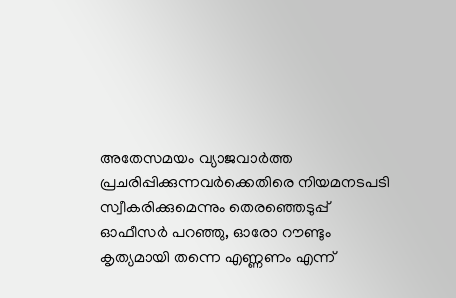അതേസമയം വ്യാജവാർത്ത പ്രചരിപ്പിക്കുന്നവർക്കെതിരെ നിയമനടപടി സ്വീകരിക്കുമെന്നും തെരഞ്ഞെടുപ്പ് ഓഫീസർ പറഞ്ഞു, ഓരോ റൗണ്ടും കൃത്യമായി തന്നെ എണ്ണണം എന്ന്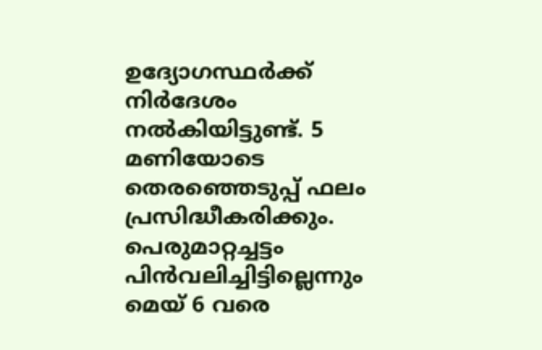ഉദ്യോഗസ്ഥർക്ക് നിർദേശം നൽകിയിട്ടുണ്ട്. 5 മണിയോടെ തെരഞ്ഞെടുപ്പ് ഫലം പ്രസിദ്ധീകരിക്കും. പെരുമാറ്റച്ചട്ടം പിൻവലിച്ചിട്ടില്ലെന്നും മെയ് 6 വരെ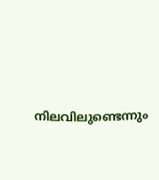നിലവിലുണ്ടെന്നും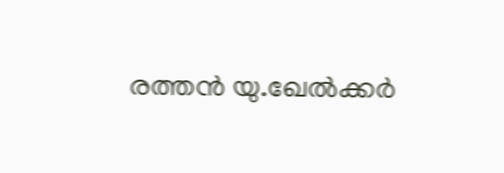രത്തൻ യു.ഖേൽക്കർ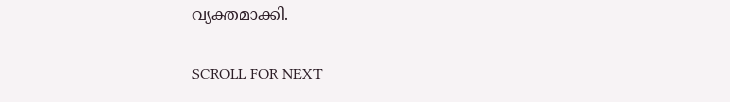വ്യക്തമാക്കി.

SCROLL FOR NEXT